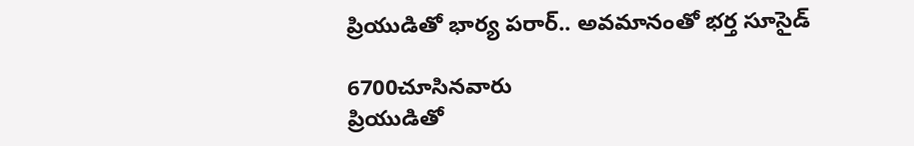ప్రియుడితో భార్య పరార్.. అవమానంతో భర్త సూసైడ్

6700చూసినవారు
ప్రియుడితో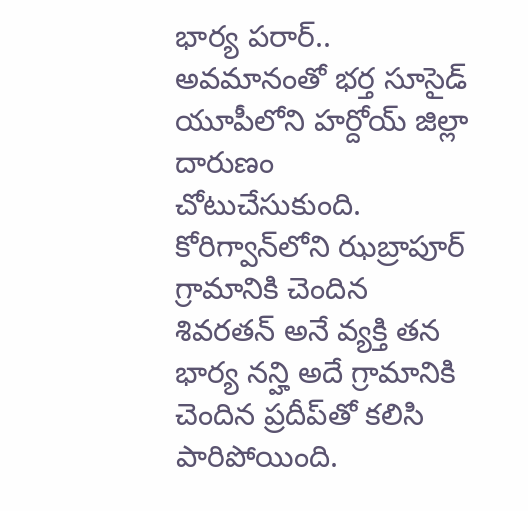భార్య పరార్.. అవమానంతో భర్త సూసైడ్
యూపీలోని హర్దోయ్ జిల్లా దారుణం చోటుచేసుకుంది. కోరిగ్వాన్‌లోని ఝబ్రాపూర్ గ్రామానికి చెందిన శివరతన్ అనే వ్యక్తి తన భార్య నన్హి అదే గ్రామానికి చెందిన ప్రదీప్‌తో కలిసి పారిపోయింది.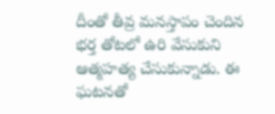దీంతో తీవ్ర మనస్తాపం చెందిన భర్త తోటలో ఉరి వేసుకుని ఆత్మహత్య చేసుకున్నాడు. ఈ ఘటనతో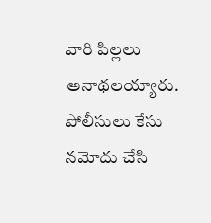వారి పిల్లలు అనాథలయ్యారు. పోలీసులు కేసు నమోదు చేసి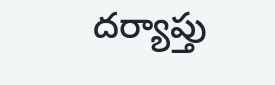దర్యాప్తు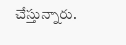చేస్తున్నారు.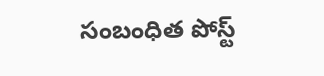సంబంధిత పోస్ట్